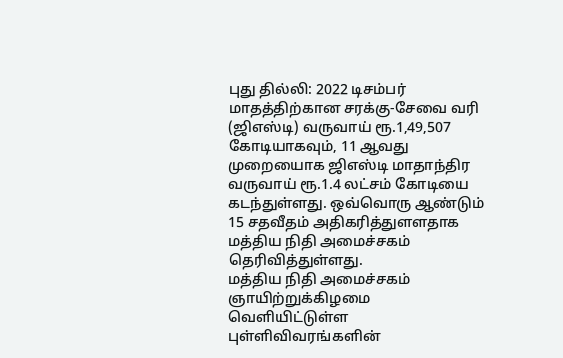புது தில்லி: 2022 டிசம்பர் மாதத்திற்கான சரக்கு-சேவை வரி (ஜிஎஸ்டி) வருவாய் ரூ.1,49,507 கோடியாகவும், 11 ஆவது முறையைாக ஜிஎஸ்டி மாதாந்திர வருவாய் ரூ.1.4 லட்சம் கோடியை கடந்துள்ளது. ஒவ்வொரு ஆண்டும் 15 சதவீதம் அதிகரித்துளளதாக மத்திய நிதி அமைச்சகம் தெரிவித்துள்ளது.
மத்திய நிதி அமைச்சகம் ஞாயிற்றுக்கிழமை வெளியிட்டுள்ள புள்ளிவிவரங்களின்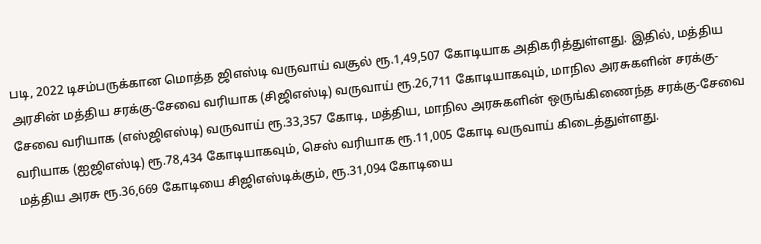படி, 2022 டிசம்பருக்கான மொத்த ஜிஎஸ்டி வருவாய் வசூல் ரூ.1,49,507 கோடியாக அதிகரித்துள்ளது. இதில், மத்திய அரசின் மத்திய சரக்கு-சேவை வரியாக (சிஜிஎஸ்டி) வருவாய் ரூ.26,711 கோடியாகவும், மாநில அரசுகளின் சரக்கு-சேவை வரியாக (எஸ்ஜிஎஸ்டி) வருவாய் ரூ.33,357 கோடி, மத்திய, மாநில அரசுகளின் ஒருங்கிணைந்த சரக்கு-சேவை வரியாக (ஐஜிஎஸ்டி) ரூ.78,434 கோடியாகவும், செஸ் வரியாக ரூ.11,005 கோடி வருவாய் கிடைத்துள்ளது.
மத்திய அரசு ரூ.36,669 கோடியை சிஜிஎஸ்டிக்கும், ரூ.31,094 கோடியை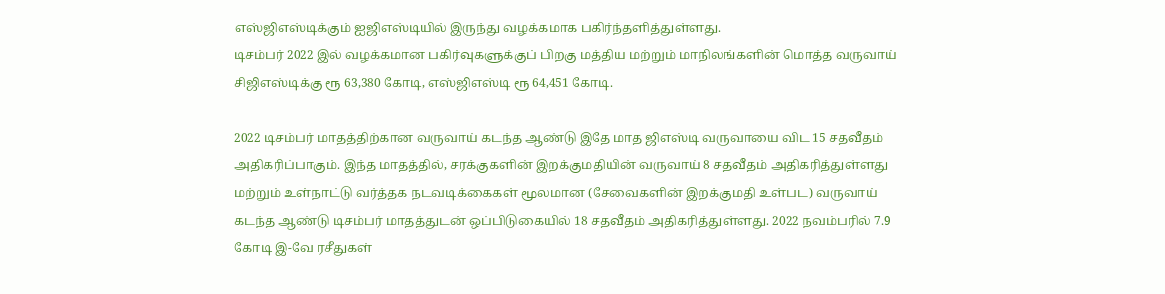எஸ்ஜிஎஸ்டிக்கும் ஐஜிஎஸ்டியில் இருந்து வழக்கமாக பகிர்ந்தளித்துள்ளது.
டிசம்பர் 2022 இல் வழக்கமான பகிர்வுகளுக்குப் பிறகு மத்திய மற்றும் மாநிலங்களின் மொத்த வருவாய் சிஜிஎஸ்டிக்கு ரூ 63,380 கோடி, எஸ்ஜிஎஸ்டி ரூ 64,451 கோடி.

2022 டிசம்பர் மாதத்திற்கான வருவாய் கடந்த ஆண்டு இதே மாத ஜிஎஸ்டி வருவாயை விட 15 சதவீதம் அதிகரிப்பாகும். இந்த மாதத்தில், சரக்குகளின் இறக்குமதியின் வருவாய் 8 சதவீதம் அதிகரித்துள்ளது மற்றும் உள்நாட்டு வர்த்தக நடவடிக்கைகள் மூலமான (சேவைகளின் இறக்குமதி உள்பட) வருவாய் கடந்த ஆண்டு டிசம்பர் மாதத்துடன் ஒப்பிடுகையில் 18 சதவீதம் அதிகரித்துள்ளது. 2022 நவம்பரில் 7.9 கோடி இ-வே ரசீதுகள்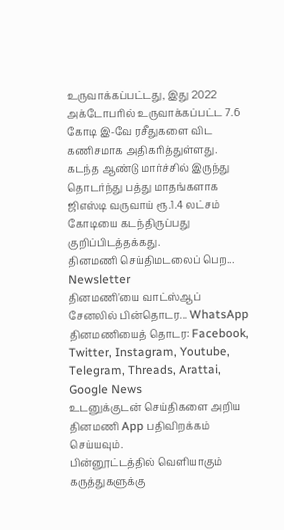உருவாக்கப்பட்டது, இது 2022 அக்டோபரில் உருவாக்கப்பட்ட 7.6 கோடி இ-வே ரசீதுகளை விட கணிசமாக அதிகரித்துள்ளது.
கடந்த ஆண்டு மார்ச்சில் இருந்து தொடர்ந்து பத்து மாதங்களாக ஜிஎஸ்டி வருவாய் ரூ.1.4 லட்சம் கோடியை கடந்திருப்பது குறிப்பிடத்தக்கது.
தினமணி செய்திமடலைப் பெற... Newsletter
தினமணி'யை வாட்ஸ்ஆப் சேனலில் பின்தொடர... WhatsApp
தினமணியைத் தொடர: Facebook, Twitter, Instagram, Youtube, Telegram, Threads, Arattai, Google News
உடனுக்குடன் செய்திகளை அறிய தினமணி App பதிவிறக்கம் செய்யவும்.
பின்னூட்டத்தில் வெளியாகும் கருத்துகளுக்கு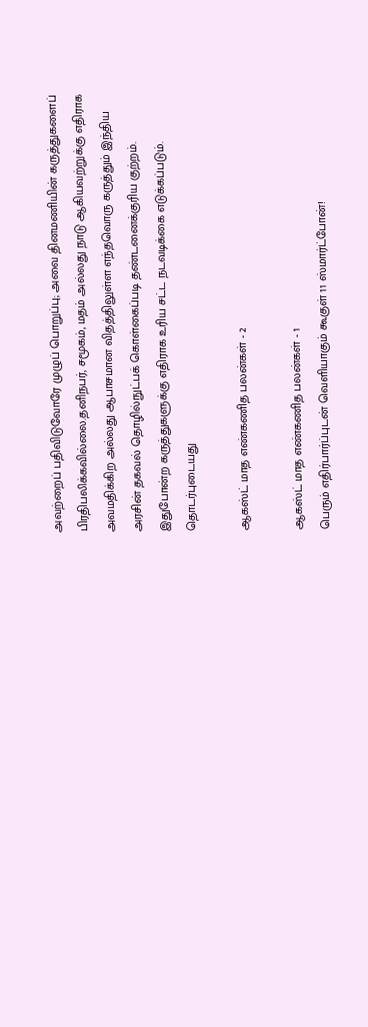அவற்றைப் பதிவிடுவோரே முழுப் பொறுப்பு; அவை தினமணியின் கருத்துகளைப் பிரதிபலிக்கவில்லை.தனிநபர், சமூகம், மதம் அல்லது நாடு ஆகியவற்றுக்கு எதிராக அவமதிக்கிற அல்லது ஆபாசமான விதத்திலுள்ள எந்தவொரு கருத்தும் இந்திய அரசின் தகவல் தொழில்நுட்பக் கொள்கைப்படி தண்டனைக்குரிய குற்றம். இதுபோன்ற கருத்துகளுக்கு எதிராக உரிய சட்ட நடவடிக்கை எடுக்கப்படும்.
தொடர்புடையது

ஆகஸ்ட் மாத எண்கணித பலன்கள் - 2

ஆகஸ்ட் மாத எண்கணித பலன்கள் - 1
பெரும் எதிர்பார்ப்புடன் வெளியாகும் கூகுள் 11 ஸ்மார்ட்போன்!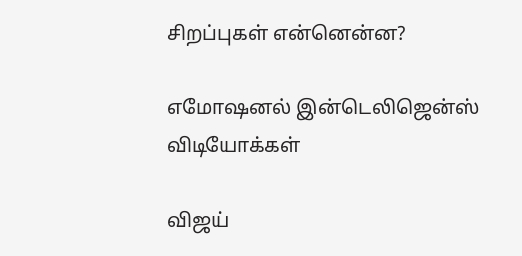சிறப்புகள் என்னென்ன?

எமோஷனல் இன்டெலிஜென்ஸ்
விடியோக்கள்

விஜய்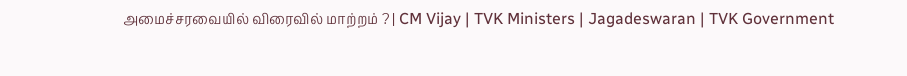அமைச்சரவையில் விரைவில் மாற்றம் ? | CM Vijay | TVK Ministers | Jagadeswaran | TVK Government